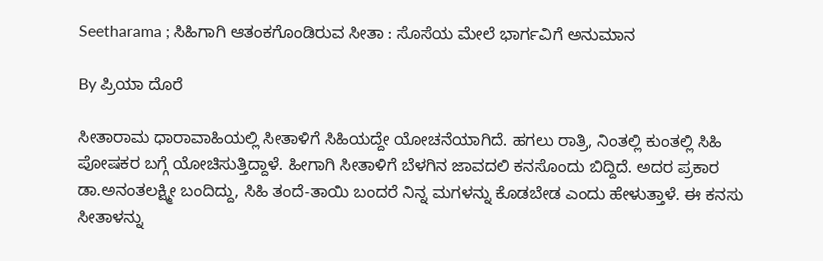Seetharama ; ಸಿಹಿಗಾಗಿ ಆತಂಕಗೊಂಡಿರುವ ಸೀತಾ : ಸೊಸೆಯ ಮೇಲೆ ಭಾರ್ಗವಿಗೆ ಅನುಮಾನ

By ಪ್ರಿಯಾ ದೊರೆ

ಸೀತಾರಾಮ ಧಾರಾವಾಹಿಯಲ್ಲಿ ಸೀತಾಳಿಗೆ ಸಿಹಿಯದ್ದೇ ಯೋಚನೆಯಾಗಿದೆ. ಹಗಲು ರಾತ್ರಿ, ನಿಂತಲ್ಲಿ ಕುಂತಲ್ಲಿ ಸಿಹಿ ಪೋಷಕರ ಬಗ್ಗೆ ಯೋಚಿಸುತ್ತಿದ್ದಾಳೆ. ಹೀಗಾಗಿ ಸೀತಾಳಿಗೆ ಬೆಳಗಿನ ಜಾವದಲಿ ಕನಸೊಂದು ಬಿದ್ದಿದೆ. ಅದರ ಪ್ರಕಾರ ಡಾ.ಅನಂತಲಕ್ಷ್ಮೀ ಬಂದಿದ್ದು, ಸಿಹಿ ತಂದೆ-ತಾಯಿ ಬಂದರೆ ನಿನ್ನ ಮಗಳನ್ನು ಕೊಡಬೇಡ ಎಂದು ಹೇಳುತ್ತಾಳೆ. ಈ ಕನಸು ಸೀತಾಳನ್ನು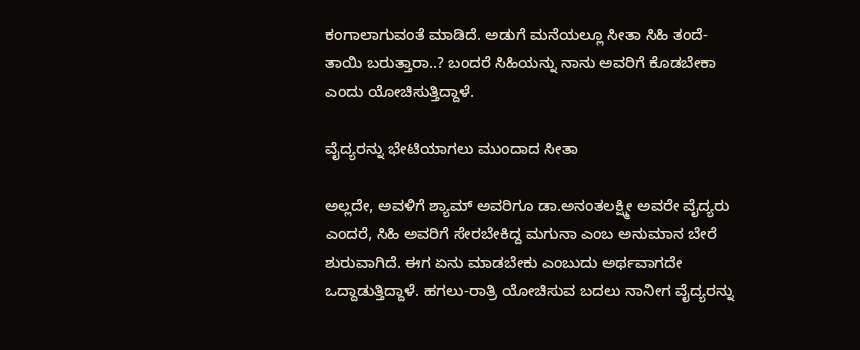ಕಂಗಾಲಾಗುವಂತೆ ಮಾಡಿದೆ. ಅಡುಗೆ ಮನೆಯಲ್ಲೂ ಸೀತಾ ಸಿಹಿ ತಂದೆ-ತಾಯಿ ಬರುತ್ತಾರಾ..? ಬಂದರೆ ಸಿಹಿಯನ್ನು ನಾನು ಅವರಿಗೆ ಕೊಡಬೇಕಾ ಎಂದು ಯೋಚಿಸುತ್ತಿದ್ದಾಳೆ.

ವೈದ್ಯರನ್ನು ಭೇಟಿಯಾಗಲು ಮುಂದಾದ ಸೀತಾ

ಅಲ್ಲದೇ, ಅವಳಿಗೆ ಶ್ಯಾಮ್ ಅವರಿಗೂ ಡಾ.ಅನಂತಲಕ್ಷ್ಮೀ ಅವರೇ ವೈದ್ಯರು ಎಂದರೆ, ಸಿಹಿ ಅವರಿಗೆ ಸೇರಬೇಕಿದ್ದ ಮಗುನಾ ಎಂಬ ಅನುಮಾನ ಬೇರೆ ಶುರುವಾಗಿದೆ. ಈಗ ಏನು ಮಾಡಬೇಕು ಎಂಬುದು ಅರ್ಥವಾಗದೇ ಒದ್ದಾಡುತ್ತಿದ್ದಾಳೆ. ಹಗಲು-ರಾತ್ರಿ ಯೋಚಿಸುವ ಬದಲು ನಾನೀಗ ವೈದ್ಯರನ್ನು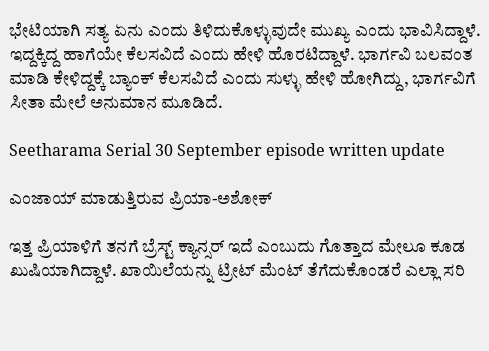ಭೇಟಿಯಾಗಿ ಸತ್ಯ ಏನು ಎಂದು ತಿಳಿದುಕೊಳ್ಳುವುದೇ ಮುಖ್ಯ ಎಂದು ಭಾವಿಸಿದ್ದಾಳೆ. ಇದ್ದಕ್ಕಿದ್ದ ಹಾಗೆಯೇ ಕೆಲಸವಿದೆ ಎಂದು ಹೇಳಿ ಹೊರಟಿದ್ದಾಳೆ. ಭಾರ್ಗವಿ ಬಲವಂತ ಮಾಡಿ ಕೇಳಿದ್ದಕ್ಕೆ ಬ್ಯಾಂಕ್ ಕೆಲಸವಿದೆ ಎಂದು ಸುಳ್ಳು ಹೇಳಿ ಹೋಗಿದ್ದು, ಭಾರ್ಗವಿಗೆ ಸೀತಾ ಮೇಲೆ ಅನುಮಾನ ಮೂಡಿದೆ.

Seetharama Serial 30 September episode written update

ಎಂಜಾಯ್ ಮಾಡುತ್ತಿರುವ ಪ್ರಿಯಾ-ಅಶೋಕ್

ಇತ್ತ ಪ್ರಿಯಾಳಿಗೆ ತನಗೆ ಬ್ರೆಸ್ಟ್ ಕ್ಯಾನ್ಸರ್ ಇದೆ ಎಂಬುದು ಗೊತ್ತಾದ ಮೇಲೂ ಕೂಡ ಖುಷಿಯಾಗಿದ್ದಾಳೆ. ಖಾಯಿಲೆಯನ್ನು ಟ್ರೀಟ್ ಮೆಂಟ್ ತೆಗೆದುಕೊಂಡರೆ ಎಲ್ಲಾ ಸರಿ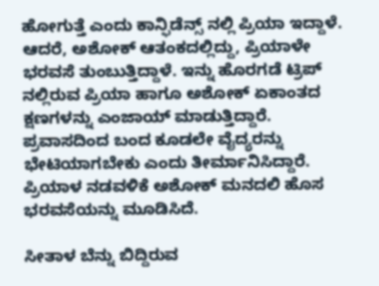ಹೋಗುತ್ತೆ ಎಂದು ಕಾನ್ಫಿಡೆನ್ಸ್ ನಲ್ಲಿ ಪ್ರಿಯಾ ಇದ್ದಾಳೆ. ಆದರೆ, ಅಶೋಕ್ ಆತಂಕದಲ್ಲಿದ್ದು, ಪ್ರಿಯಾಳೇ ಭರವಸೆ ತುಂಬುತ್ತಿದ್ದಾಳೆ. ಇನ್ನು ಹೊರಗಡೆ ಟ್ರಿಪ್ ನಲ್ಲಿರುವ ಪ್ರಿಯಾ ಹಾಗೂ ಅಶೋಕ್ ಏಕಾಂತದ ಕ್ಷಣಗಳನ್ನು ಎಂಜಾಯ್ ಮಾಡುತ್ತಿದ್ದಾರೆ. ಪ್ರವಾಸದಿಂದ ಬಂದ ಕೂಡಲೇ ವೈದ್ಯರನ್ನು ಭೇಟಿಯಾಗಬೇಕು ಎಂದು ತೀರ್ಮಾನಿಸಿದ್ದಾರೆ. ಪ್ರಿಯಾಳ ನಡವಳಿಕೆ ಅಶೋಕ್ ಮನದಲಿ ಹೊಸ ಭರವಸೆಯನ್ನು ಮೂಡಿಸಿದೆ.

ಸೀತಾಳ ಬೆನ್ನು ಬಿದ್ದಿರುವ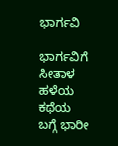ಭಾರ್ಗವಿ

ಭಾರ್ಗವಿಗೆ ಸೀತಾಳ ಹಳೆಯ ಕಥೆಯ ಬಗ್ಗೆ ಭಾರೀ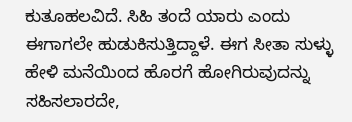ಕುತೂಹಲವಿದೆ. ಸಿಹಿ ತಂದೆ ಯಾರು ಎಂದು ಈಗಾಗಲೇ ಹುಡುಕಿಸುತ್ತಿದ್ದಾಳೆ. ಈಗ ಸೀತಾ ಸುಳ್ಳು ಹೇಳಿ ಮನೆಯಿಂದ ಹೊರಗೆ ಹೋಗಿರುವುದನ್ನು ಸಹಿಸಲಾರದೇ,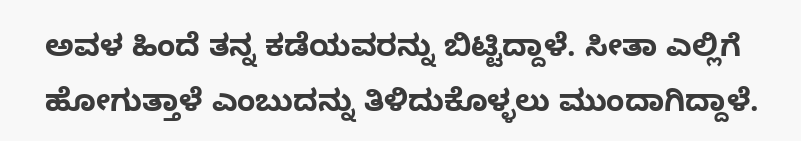ಅವಳ ಹಿಂದೆ ತನ್ನ ಕಡೆಯವರನ್ನು ಬಿಟ್ಟಿದ್ದಾಳೆ. ಸೀತಾ ಎಲ್ಲಿಗೆ ಹೋಗುತ್ತಾಳೆ ಎಂಬುದನ್ನು ತಿಳಿದುಕೊಳ್ಳಲು ಮುಂದಾಗಿದ್ದಾಳೆ.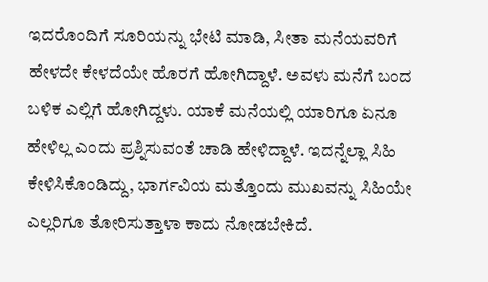ಇದರೊಂದಿಗೆ ಸೂರಿಯನ್ನು ಭೇಟಿ ಮಾಡಿ, ಸೀತಾ ಮನೆಯವರಿಗೆ ಹೇಳದೇ ಕೇಳದೆಯೇ ಹೊರಗೆ ಹೋಗಿದ್ದಾಳೆ. ಅವಳು ಮನೆಗೆ ಬಂದ ಬಳಿಕ ಎಲ್ಲಿಗೆ ಹೋಗಿದ್ದಳು. ಯಾಕೆ ಮನೆಯಲ್ಲಿ ಯಾರಿಗೂ ಏನೂ ಹೇಳಿಲ್ಲ ಎಂದು ಪ್ರಶ್ನಿಸುವಂತೆ ಚಾಡಿ ಹೇಳಿದ್ದಾಳೆ. ಇದನ್ನೆಲ್ಲಾ ಸಿಹಿ ಕೇಳಿಸಿಕೊಂಡಿದ್ದು, ಭಾರ್ಗವಿಯ ಮತ್ತೊಂದು ಮುಖವನ್ನು ಸಿಹಿಯೇ ಎಲ್ಲರಿಗೂ ತೋರಿಸುತ್ತಾಳಾ ಕಾದು ನೋಡಬೇಕಿದೆ.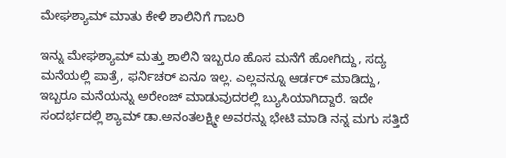ಮೇಘಶ್ಯಾಮ್ ಮಾತು ಕೇಳಿ ಶಾಲಿನಿಗೆ ಗಾಬರಿ

ಇನ್ನು ಮೇಘಶ್ಯಾಮ್ ಮತ್ತು ಶಾಲಿನಿ ಇಬ್ಬರೂ ಹೊಸ ಮನೆಗೆ ಹೋಗಿದ್ದು, ಸದ್ಯ ಮನೆಯಲ್ಲಿ ಪಾತ್ರೆ, ಫರ್ನಿಚರ್ ಏನೂ ಇಲ್ಲ. ಎಲ್ಲವನ್ನೂ ಆರ್ಡರ್ ಮಾಡಿದ್ದು, ಇಬ್ಬರೂ ಮನೆಯನ್ನು ಅರೇಂಜ್ ಮಾಡುವುದರಲ್ಲಿ ಬ್ಯುಸಿಯಾಗಿದ್ದಾರೆ. ಇದೇ ಸಂದರ್ಭದಲ್ಲಿ ಶ್ಯಾಮ್ ಡಾ.ಅನಂತಲಕ್ಷ್ಮೀ ಅವರನ್ನು ಭೇಟಿ ಮಾಡಿ ನನ್ನ ಮಗು ಸತ್ತಿದೆ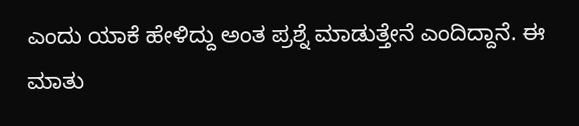ಎಂದು ಯಾಕೆ ಹೇಳಿದ್ದು ಅಂತ ಪ್ರಶ್ನೆ ಮಾಡುತ್ತೇನೆ ಎಂದಿದ್ದಾನೆ. ಈ ಮಾತು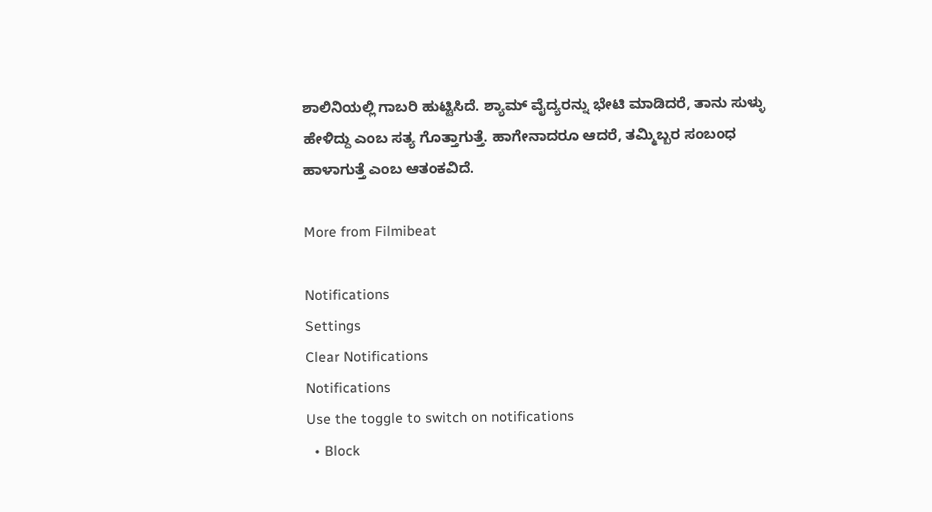ಶಾಲಿನಿಯಲ್ಲಿ ಗಾಬರಿ ಹುಟ್ಟಿಸಿದೆ. ಶ್ಯಾಮ್ ವೈದ್ಯರನ್ನು ಭೇಟಿ ಮಾಡಿದರೆ, ತಾನು ಸುಳ್ಳು ಹೇಳಿದ್ದು ಎಂಬ ಸತ್ಯ ಗೊತ್ತಾಗುತ್ತೆ. ಹಾಗೇನಾದರೂ ಆದರೆ, ತಮ್ಮಿಬ್ಬರ ಸಂಬಂಧ ಹಾಳಾಗುತ್ತೆ ಎಂಬ ಆತಂಕವಿದೆ.

More from Filmibeat

Notifications
Settings
Clear Notifications
Notifications
Use the toggle to switch on notifications
  • Block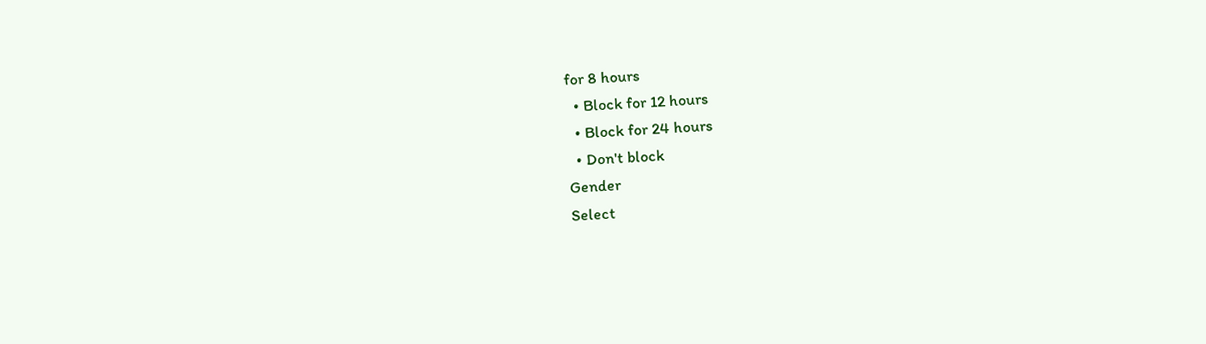for 8 hours
  • Block for 12 hours
  • Block for 24 hours
  • Don't block
Gender
Select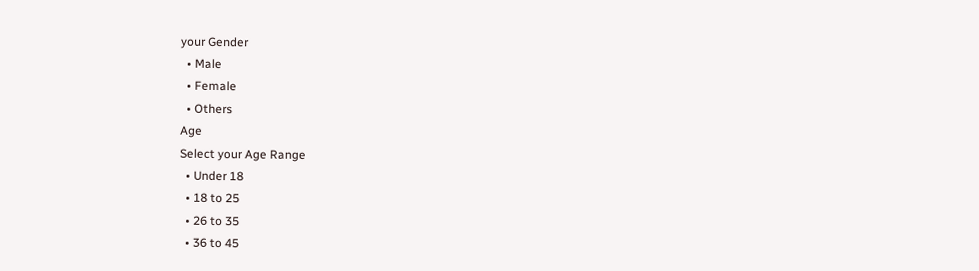your Gender
  • Male
  • Female
  • Others
Age
Select your Age Range
  • Under 18
  • 18 to 25
  • 26 to 35
  • 36 to 45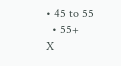• 45 to 55
  • 55+
X